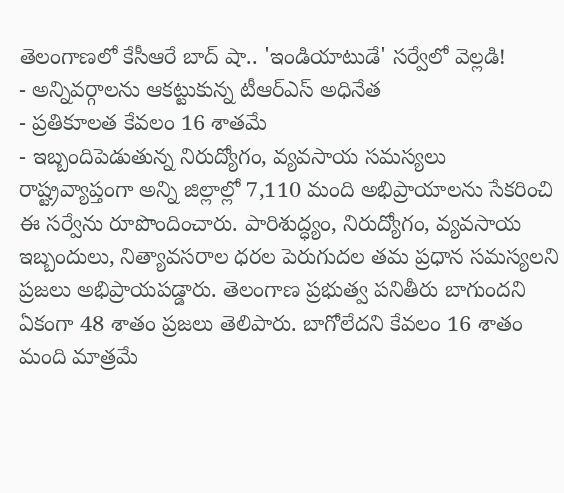తెలంగాణలో కేసీఆరే బాద్ షా.. 'ఇండియాటుడే' సర్వేలో వెల్లడి!
- అన్నివర్గాలను ఆకట్టుకున్న టీఆర్ఎస్ అధినేత
- ప్రతికూలత కేవలం 16 శాతమే
- ఇబ్బందిపెడుతున్న నిరుద్యోగం, వ్యవసాయ సమస్యలు
రాష్ట్రవ్యాప్తంగా అన్ని జిల్లాల్లో 7,110 మంది అభిప్రాయాలను సేకరించి ఈ సర్వేను రూపొందించారు. పారిశుద్ధ్యం, నిరుద్యోగం, వ్యవసాయ ఇబ్బందులు, నిత్యావసరాల ధరల పెరుగుదల తమ ప్రధాన సమస్యలని ప్రజలు అభిప్రాయపడ్డారు. తెలంగాణ ప్రభుత్వ పనితీరు బాగుందని ఏకంగా 48 శాతం ప్రజలు తెలిపారు. బాగోలేదని కేవలం 16 శాతం మంది మాత్రమే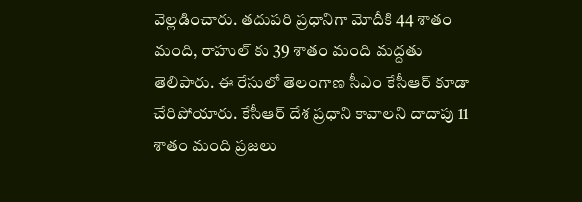వెల్లడించారు. తదుపరి ప్రధానిగా మోదీకి 44 శాతం మంది, రాహుల్ కు 39 శాతం మంది మద్దతు తెలిపారు. ఈ రేసులో తెలంగాణ సీఎం కేసీఆర్ కూడా చేరిపోయారు. కేసీఆర్ దేశ ప్రధాని కావాలని దాదాపు 11 శాతం మంది ప్రజలు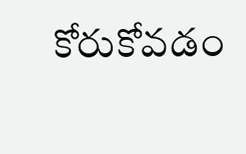కోరుకోవడం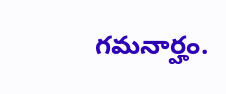గమనార్హం.